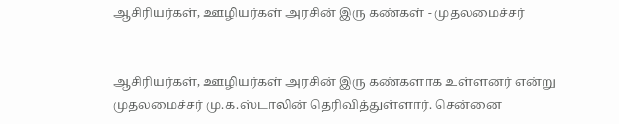ஆசிரியர்கள், ஊழியர்கள் அரசின் இரு கண்கள் - முதலமைச்சர்


ஆசிரியர்கள், ஊழியர்கள் அரசின் இரு கண்களாக உள்ளனர் என்று முதலமைச்சர் மு.க.ஸ்டாலின் தெரிவித்துள்ளார். சென்னை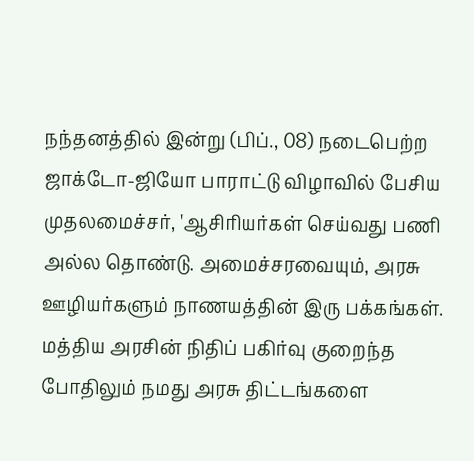நந்தனத்தில் இன்று (பிப்., 08) நடைபெற்ற ஜாக்டோ-ஜியோ பாராட்டு விழாவில் பேசிய முதலமைச்சர், 'ஆசிரியர்கள் செய்வது பணி அல்ல தொண்டு. அமைச்சரவையும், அரசு ஊழியர்களும் நாணயத்தின் இரு பக்கங்கள். மத்திய அரசின் நிதிப் பகிர்வு குறைந்த போதிலும் நமது அரசு திட்டங்களை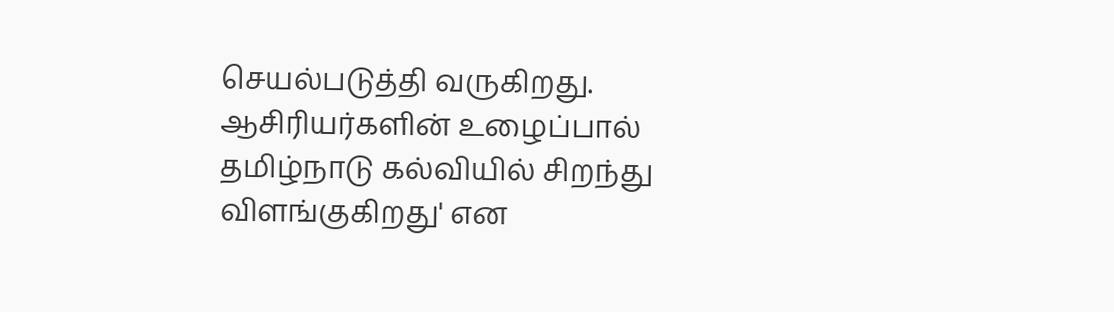செயல்படுத்தி வருகிறது. ஆசிரியர்களின் உழைப்பால் தமிழ்நாடு கல்வியில் சிறந்து விளங்குகிறது' என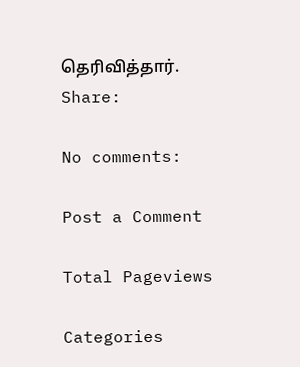தெரிவித்தார்.
Share:

No comments:

Post a Comment

Total Pageviews

Categories